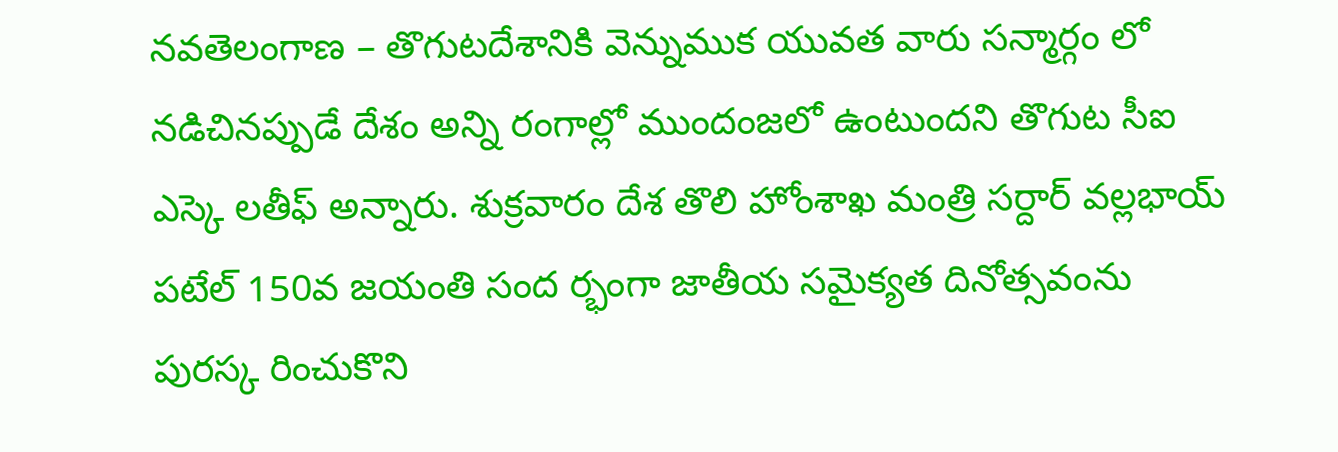నవతెలంగాణ – తొగుటదేశానికి వెన్నుముక యువత వారు సన్మార్గం లో నడిచినప్పుడే దేశం అన్ని రంగాల్లో ముందంజలో ఉంటుందని తొగుట సీఐ ఎస్కె లతీఫ్ అన్నారు. శుక్రవారం దేశ తొలి హోంశాఖ మంత్రి సర్దార్ వల్లభాయ్ పటేల్ 150వ జయంతి సంద ర్భంగా జాతీయ సమైక్యత దినోత్సవంను పురస్క రించుకొని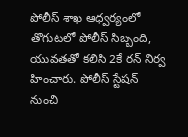పోలీస్ శాఖ ఆధ్వర్యంలో తొగుటలో పోలీస్ సిబ్బంది, యువతతో కలిసి 2కే రన్ నిర్వ హించారు. పోలీస్ స్టేషన్ నుంచి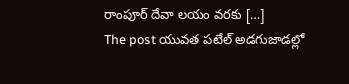రాంపూర్ దేవా లయం వరకు […]
The post యువత పటేల్ అడగుజాడల్లో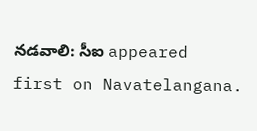నడవాలి: సీఐ appeared first on Navatelangana.